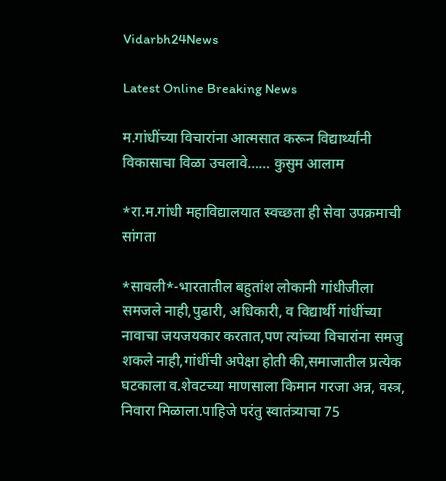Vidarbh24News

Latest Online Breaking News

म.गांधींच्या विचारांना आत्मसात करून विद्यार्थ्यांनी विकासाचा विळा उचलावे…… कुसुम आलाम

*रा.म.गांधी महाविद्यालयात स्वच्छता ही सेवा उपक्रमाची सांगता

*सावली*-भारतातील बहुतांश लोकानी गांधीजीला समजले नाही,पुढारी, अधिकारी, व विद्यार्थी गांधींच्या नावाचा जयजयकार करतात,पण त्यांच्या विचारांना समजु शकले नाही,गांधींची अपेक्षा होती की,समाजातील प्रत्येक घटकाला व.शेवटच्या माणसाला किमान गरजा अन्न, वस्त्र, निवारा मिळाला.पाहिजे परंतु स्वातंत्र्याचा 75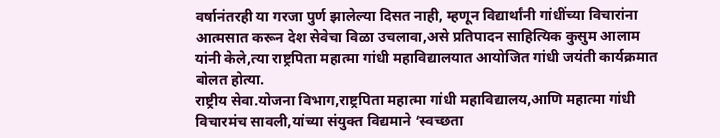वर्षानंतरही या गरजा पुर्ण झालेल्या दिसत नाही, म्हणून विद्यार्थांनी गांधींच्या विचारांना आत्मसात करून देश सेवेचा विळा उचलावा,असे प्रतिपादन साहित्यिक कुसुम आलाम यांनी केले,त्या राष्ट्रपिता महात्मा गांधी महाविद्यालयात आयोजित गांधी जयंती कार्यक्रमात बोलत होत्या.
राष्ट्रीय सेवा.योजना विभाग,राष्ट्रपिता महात्मा गांधी महाविद्यालय,आणि महात्मा गांधी विचारमंच सावली,यांच्या संयुक्त विद्यमाने ‘स्वच्छता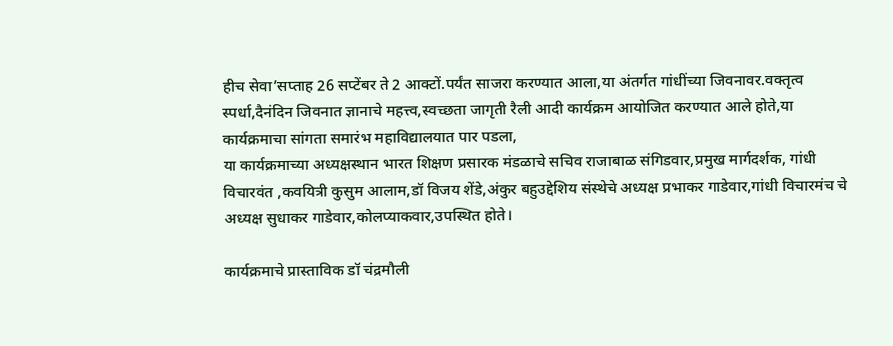हीच सेवा’सप्ताह 26 सप्टेंबर ते 2 आक्टों.पर्यंत साजरा करण्यात आला,या अंतर्गत गांधींच्या जिवनावर.वक्तृत्व स्पर्धा,दैनंदिन जिवनात ज्ञानाचे महत्त्व,स्वच्छता जागृती रैली आदी कार्यक्रम आयोजित करण्यात आले होते,या कार्यक्रमाचा सांगता समारंभ महाविद्यालयात पार पडला,
या कार्यक्रमाच्या अध्यक्षस्थान भारत शिक्षण प्रसारक मंडळाचे सचिव राजाबाळ संगिडवार,प्रमुख मार्गदर्शक, गांधी विचारवंत ,कवयित्री कुसुम आलाम,डॉ विजय शेंडे,अंकुर बहुउद्देशिय संस्थेचे अध्यक्ष प्रभाकर गाडेवार,गांधी विचारमंच चे अध्यक्ष सुधाकर गाडेवार,कोलप्याकवार,उपस्थित होते।

कार्यक्रमाचे प्रास्ताविक डॉ चंद्रमौली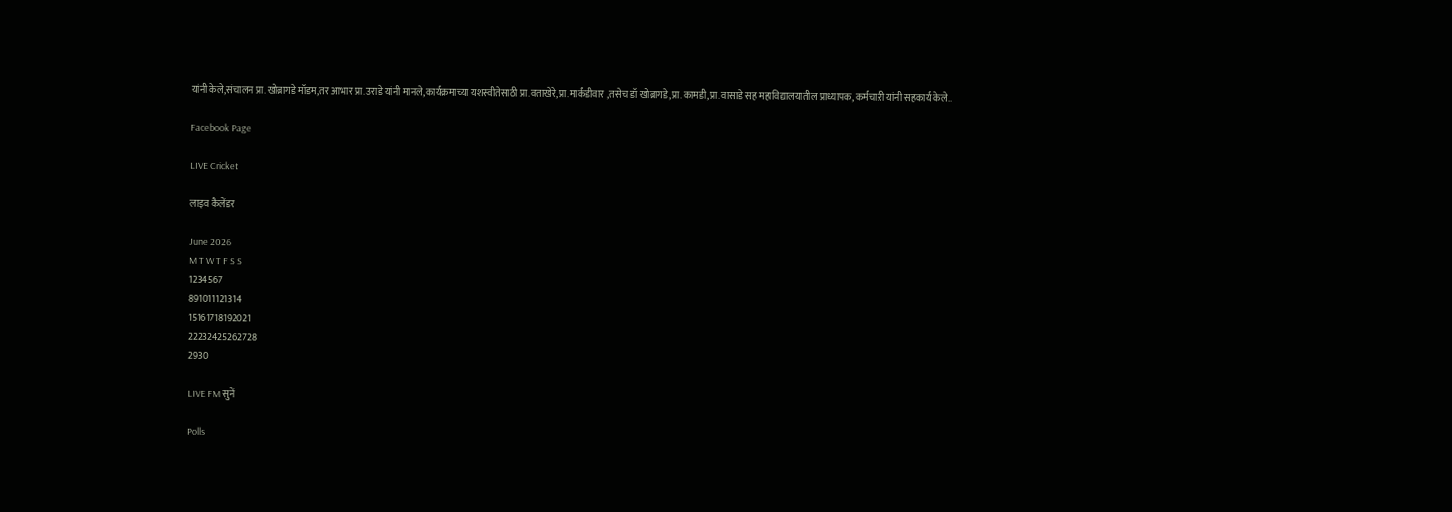यांनी केले,संचालन प्रा.खोब्रागडे मॉडम,तर आभार प्रा.उराडे यांनी मानले,कार्यक्रमाच्या यशस्वीतेसाठी प्रा.वताखेरे,प्रा.मार्कंडीवार ,तसेच डॉ खोब्रागडे,प्रा.कामडी,प्रा.वासाडे सह महाविद्यालयातील प्राध्यापक, कर्मचाऱी यांनी सहकार्य केले..

Facebook Page

LIVE Cricket

लाइव कैलेंडर

June 2026
M T W T F S S
1234567
891011121314
15161718192021
22232425262728
2930

LIVE FM सुनें

Polls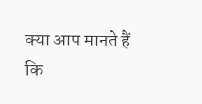क्या आप मानते हैं कि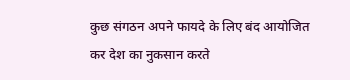कुछ संगठन अपने फायदे के लिए बंद आयोजित कर देश का नुकसान करते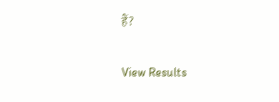हैं?

View Results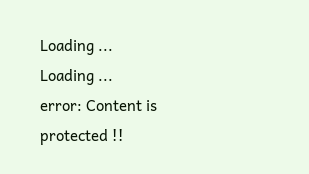Loading ... Loading ...
error: Content is protected !!